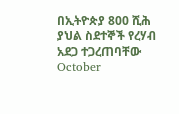በኢትዮጵያ 800 ሺሕ ያህል ስደተኞች የረሃብ አደጋ ተጋረጠባቸው
October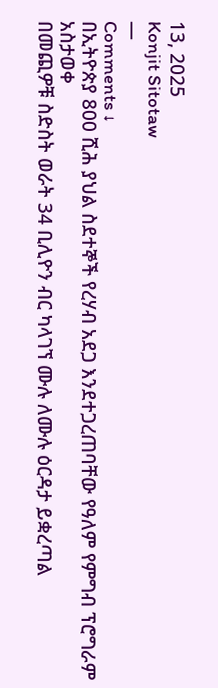13, 2025
Konjit Sitotaw
—
Comments ↓
በኢትዮጵያ 800 ሺሕ ያህል ስደተኞች የረሃብ አደጋ እንደተጋረጠባቸው የዓለም የምግብ ፕሮግራም አስታወቀ
በመጪዎቹ ስድስት ወራት 34 ቢሊዮን ብር ካላገኘ ሙሉ ለሙሉ ዕርዳታ ይቋረጣል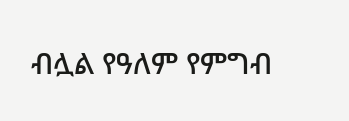ብሏል የዓለም የምግብ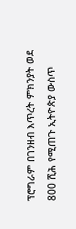ፕሮግራም በገንዘብ እጥረት ምክንያት ወደ 800 ሺሕ የሚጠጉ ኢትዮጵያ ውስጥ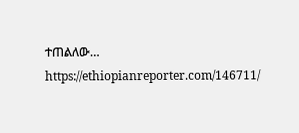ተጠልለው…
https://ethiopianreporter.com/146711/